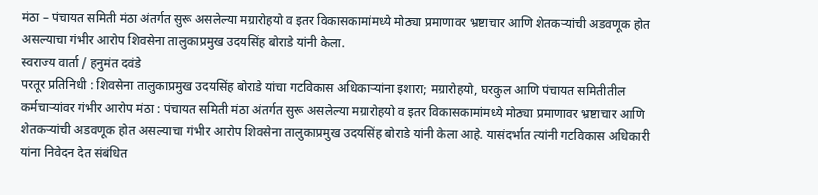मंठा – पंचायत समिती मंठा अंतर्गत सुरू असलेल्या मग्रारोहयो व इतर विकासकामांमध्ये मोठ्या प्रमाणावर भ्रष्टाचार आणि शेतकऱ्यांची अडवणूक होत असल्याचा गंभीर आरोप शिवसेना तालुकाप्रमुख उदयसिंह बोराडे यांनी केला.
स्वराज्य वार्ता / हनुमंत दवंडे
परतूर प्रतिनिधी : शिवसेना तालुकाप्रमुख उदयसिंह बोराडे यांचा गटविकास अधिकाऱ्यांना इशारा; मग्रारोहयो, घरकुल आणि पंचायत समितीतील कर्मचाऱ्यांवर गंभीर आरोप मंठा : पंचायत समिती मंठा अंतर्गत सुरू असलेल्या मग्रारोहयो व इतर विकासकामांमध्ये मोठ्या प्रमाणावर भ्रष्टाचार आणि शेतकऱ्यांची अडवणूक होत असल्याचा गंभीर आरोप शिवसेना तालुकाप्रमुख उदयसिंह बोराडे यांनी केला आहे. यासंदर्भात त्यांनी गटविकास अधिकारी यांना निवेदन देत संबंधित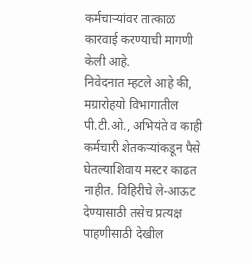कर्मचाऱ्यांवर तात्काळ कारवाई करण्याची मागणी केली आहे.
निवेदनात म्हटले आहे की, मग्रारोहयो विभागातील पी.टी.ओ., अभियंते व काही कर्मचारी शेतकऱ्यांकडून पैसे घेतल्याशिवाय मस्टर काढत नाहीत. विहिरीचे ले-आऊट देण्यासाठी तसेच प्रत्यक्ष पाहणीसाठी देखील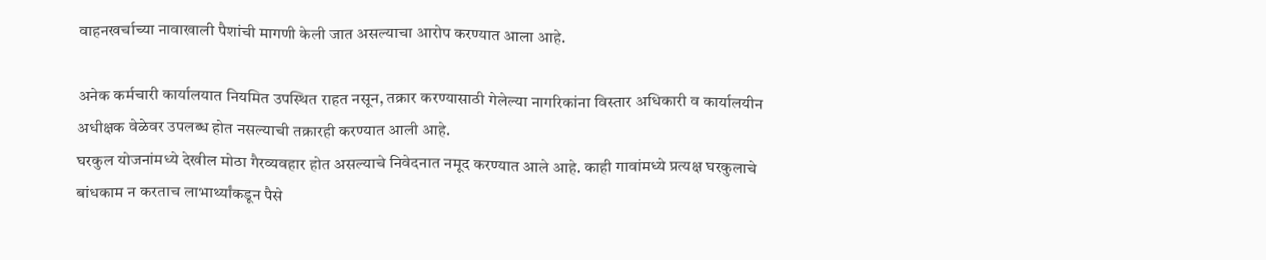वाहनखर्चाच्या नावाखाली पैशांची मागणी केली जात असल्याचा आरोप करण्यात आला आहे.

अनेक कर्मचारी कार्यालयात नियमित उपस्थित राहत नसून, तक्रार करण्यासाठी गेलेल्या नागरिकांना विस्तार अधिकारी व कार्यालयीन अधीक्षक वेळेवर उपलब्ध होत नसल्याची तक्रारही करण्यात आली आहे.
घरकुल योजनांमध्ये देखील मोठा गैरव्यवहार होत असल्याचे निवेदनात नमूद करण्यात आले आहे. काही गावांमध्ये प्रत्यक्ष घरकुलाचे बांधकाम न करताच लाभार्थ्यांकडून पैसे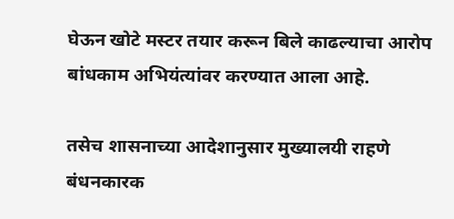घेऊन खोटे मस्टर तयार करून बिले काढल्याचा आरोप बांधकाम अभियंत्यांवर करण्यात आला आहे.

तसेच शासनाच्या आदेशानुसार मुख्यालयी राहणे बंधनकारक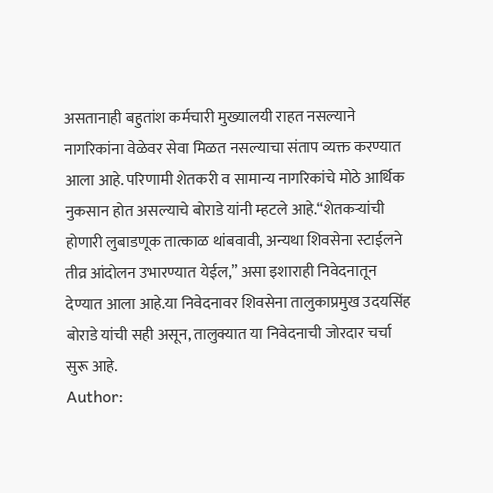असतानाही बहुतांश कर्मचारी मुख्यालयी राहत नसल्याने नागरिकांना वेळेवर सेवा मिळत नसल्याचा संताप व्यक्त करण्यात आला आहे. परिणामी शेतकरी व सामान्य नागरिकांचे मोठे आर्थिक नुकसान होत असल्याचे बोराडे यांनी म्हटले आहे.“शेतकऱ्यांची होणारी लुबाडणूक तात्काळ थांबवावी, अन्यथा शिवसेना स्टाईलने तीव्र आंदोलन उभारण्यात येईल,” असा इशाराही निवेदनातून देण्यात आला आहे.या निवेदनावर शिवसेना तालुकाप्रमुख उदयसिंह बोराडे यांची सही असून, तालुक्यात या निवेदनाची जोरदार चर्चा सुरू आहे.
Author: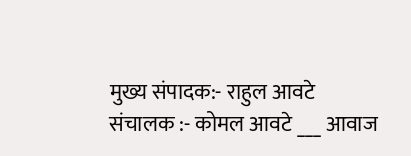मुख्य संपादक:- राहुल आवटे
संचालक :- कोमल आवटे ___ आवाज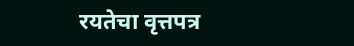रयतेचा वृत्तपत्र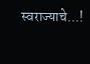स्वराज्याचे...!